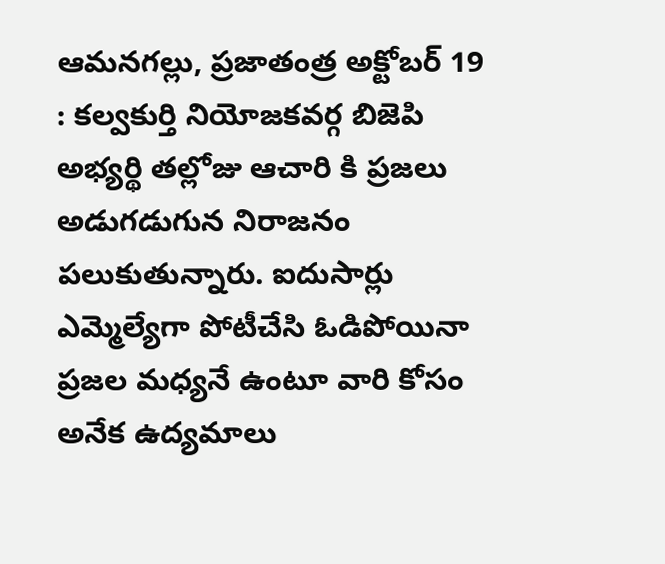ఆమనగల్లు, ప్రజాతంత్ర అక్టోబర్ 19 : కల్వకుర్తి నియోజకవర్గ బిజెపి అభ్యర్థి తల్లోజు ఆచారి కి ప్రజలు అడుగడుగున నిరాజనం పలుకుతున్నారు. ఐదుసార్లు ఎమ్మెల్యేగా పోటీచేసి ఓడిపోయినా ప్రజల మధ్యనే ఉంటూ వారి కోసం అనేక ఉద్యమాలు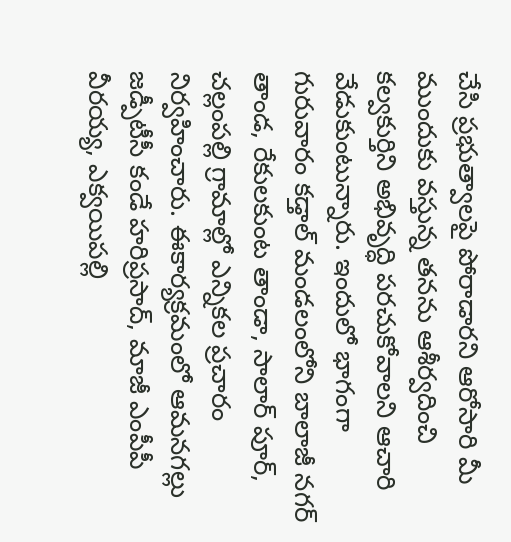చేసి ప్రభుత్వాలపై పోరాడారని ఆరోసారి మీ ముందుకు వస్తున్న తనను ఆశీర్వదించి కల్వకుర్తిని అభివృద్ధి పరచుకోవాలని ఆచారి వేడుకుంటున్నారు. ఇందులో భాగంగా గురువారం కడ్తాల్ మండలంలోని బాలాజీ నగర్ తాండ, రేకులకుంట తాండా, సాలార్ పూర్, చల్లంపల్లి గ్రామాల్లో ఎన్నికల ప్రచారం నిర్వహించారు. ఈకార్యక్రమంలో ఆమనగల్లు జడ్పీటీసీ కండే హరిప్రసాద్, మాజీ ఎంపీపీ వీరయ్య, ఎక్వయిపల్లి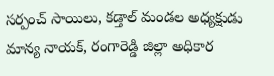సర్పంచ్ సాయిలు, కడ్తాల్ మండల అధ్యక్షుడు మాన్య నాయక్, రంగారెడ్డి జిల్లా అధికార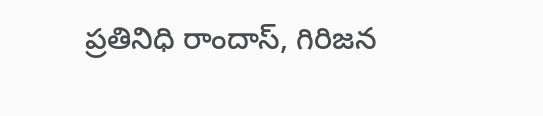ప్రతినిధి రాందాస్, గిరిజన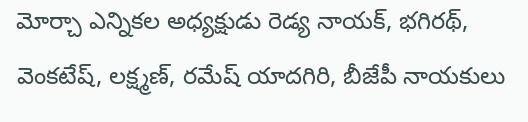మోర్చా ఎన్నికల అధ్యక్షుడు రెడ్య నాయక్, భగిరథ్, వెంకటేష్, లక్ష్మణ్, రమేష్ యాదగిరి, బీజేపీ నాయకులు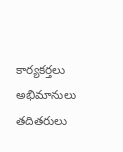కార్యకర్తలు అభిమానులు తదితరులు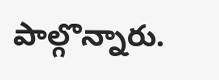పాల్గొన్నారు.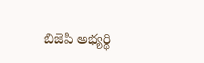బిజెపి అభ్యర్థి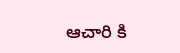ఆచారి కి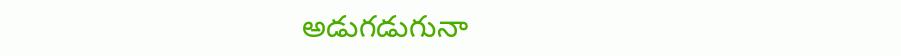అడుగడుగునా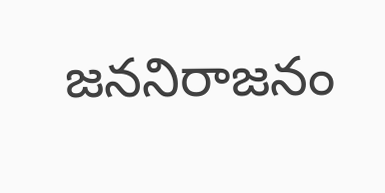జననిరాజనం